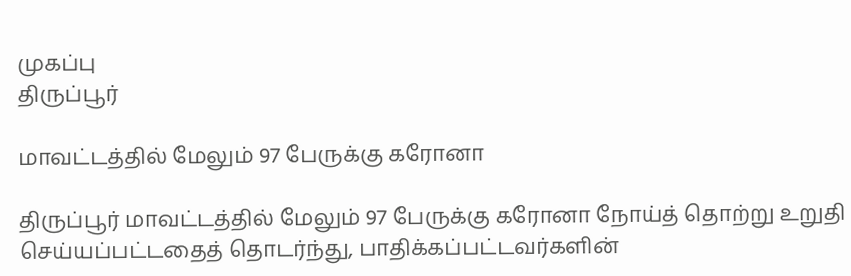முகப்பு
திருப்பூர்

மாவட்டத்தில் மேலும் 97 பேருக்கு கரோனா

திருப்பூர் மாவட்டத்தில் மேலும் 97 பேருக்கு கரோனா நோய்த் தொற்று உறுதி செய்யப்பட்டதைத் தொடர்ந்து, பாதிக்கப்பட்டவர்களின்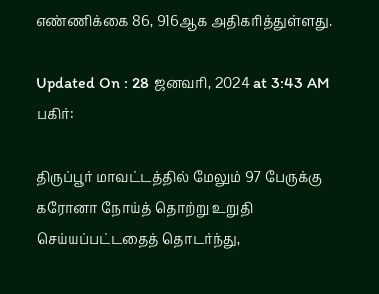எண்ணிக்கை 86, 916ஆக அதிகரித்துள்ளது.

Updated On : 28 ஜனவரி, 2024 at 3:43 AM
பகிர்:

திருப்பூர் மாவட்டத்தில் மேலும் 97 பேருக்கு கரோனா நோய்த் தொற்று உறுதி செய்யப்பட்டதைத் தொடர்ந்து,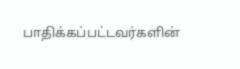பாதிக்கப்பட்டவர்களின்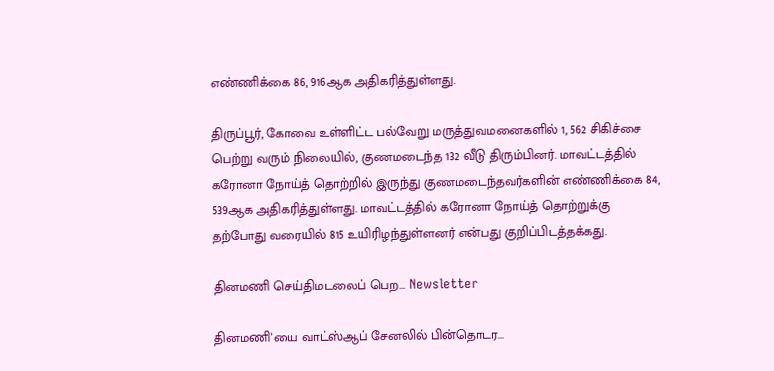எண்ணிக்கை 86, 916ஆக அதிகரித்துள்ளது.

திருப்பூர், கோவை உள்ளிட்ட பல்வேறு மருத்துவமனைகளில் 1, 562 சிகிச்சை பெற்று வரும் நிலையில், குணமடைந்த 132 வீடு திரும்பினர். மாவட்டத்தில் கரோனா நோய்த் தொற்றில் இருந்து குணமடைந்தவர்களின் எண்ணிக்கை 84, 539ஆக அதிகரித்துள்ளது. மாவட்டத்தில் கரோனா நோய்த் தொற்றுக்கு தற்போது வரையில் 815 உயிரிழந்துள்ளனர் என்பது குறிப்பிடத்தக்கது.

தினமணி செய்திமடலைப் பெற... Newsletter

தினமணி'யை வாட்ஸ்ஆப் சேனலில் பின்தொடர...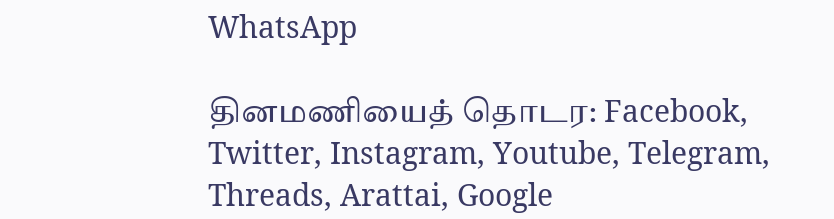WhatsApp

தினமணியைத் தொடர: Facebook, Twitter, Instagram, Youtube, Telegram, Threads, Arattai, Google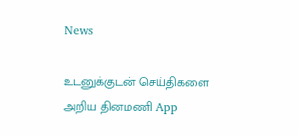News

உடனுக்குடன் செய்திகளை அறிய தினமணி App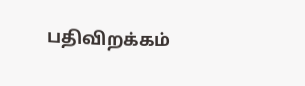பதிவிறக்கம்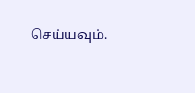செய்யவும்.